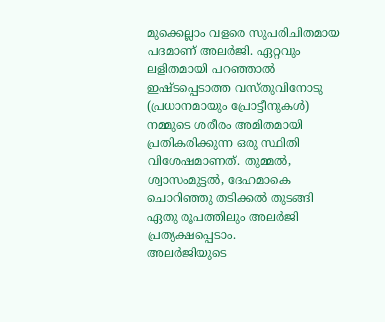മുക്കെല്ലാം വളരെ സുപരിചിതമായ പദമാണ് അലർജി. ഏറ്റവും ലളിതമായി പറഞ്ഞാൽ ഇഷ്ടപ്പെടാത്ത വസ്തുവിനോടു (പ്രധാനമായും പ്രോട്ടീനുകൾ) നമ്മുടെ ശരീരം അമിതമായി പ്രതികരിക്കുന്ന ഒരു സ്ഥിതി വിശേഷമാണത്. തുമ്മൽ, ശ്വാസംമുട്ടൽ, ദേഹമാകെ ചൊറിഞ്ഞു തടിക്കൽ തുടങ്ങി ഏതു രൂപത്തിലും അലർജി പ്രത്യക്ഷപ്പെടാം.
അലർജിയുടെ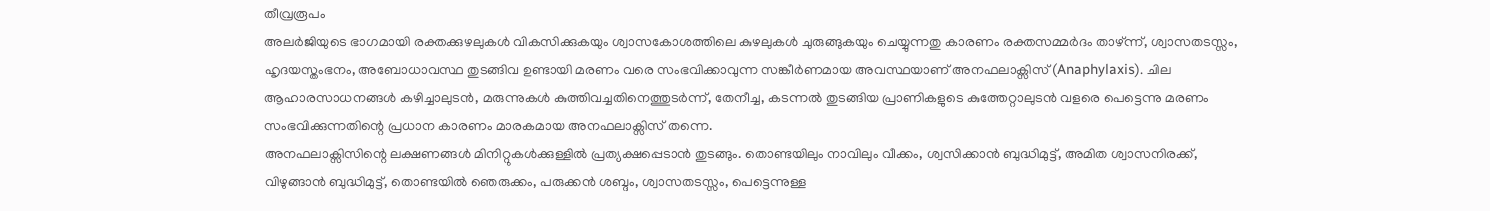തീവ്രരൂപം
അലർജിയുടെ ഭാഗമായി രക്തക്കുഴലുകൾ വികസിക്കുകയും ശ്വാസകോശത്തിലെ കുഴലുകൾ ചുരുങ്ങുകയും ചെയ്യുന്നതു കാരണം രക്തസമ്മർദം താഴ്ന്ന്, ശ്വാസതടസ്സം, ഹൃദയസ്തംഭനം, അബോധാവസ്ഥ തുടങ്ങിവ ഉണ്ടായി മരണം വരെ സംഭവിക്കാവുന്ന സങ്കീർണമായ അവസ്ഥയാണ് അനഫലാക്സിസ് (Anaphylaxis). ചില ആഹാരസാധനങ്ങൾ കഴിച്ചാലുടൻ, മരുന്നുകൾ കുത്തിവച്ചതിനെത്തുടർന്ന്, തേനീച്ച, കടന്നൽ തുടങ്ങിയ പ്രാണികളുടെ കുത്തേറ്റാലുടൻ വളരെ പെട്ടെന്നു മരണം സംഭവിക്കുന്നതിന്റെ പ്രധാന കാരണം മാരകമായ അനഫലാക്സിസ് തന്നെ.
അനഫലാക്സിസിന്റെ ലക്ഷണങ്ങൾ മിനിറ്റുകൾക്കുള്ളിൽ പ്രത്യക്ഷപ്പെടാൻ തുടങ്ങും. തൊണ്ടയിലും നാവിലും വീക്കം, ശ്വസിക്കാൻ ബുദ്ധിമുട്ട്, അമിത ശ്വാസനിരക്ക്, വിഴുങ്ങാൻ ബുദ്ധിമുട്ട്, തൊണ്ടയിൽ ഞെരുക്കം, പരുക്കൻ ശബ്ദം, ശ്വാസതടസ്സം, പെട്ടെന്നുള്ള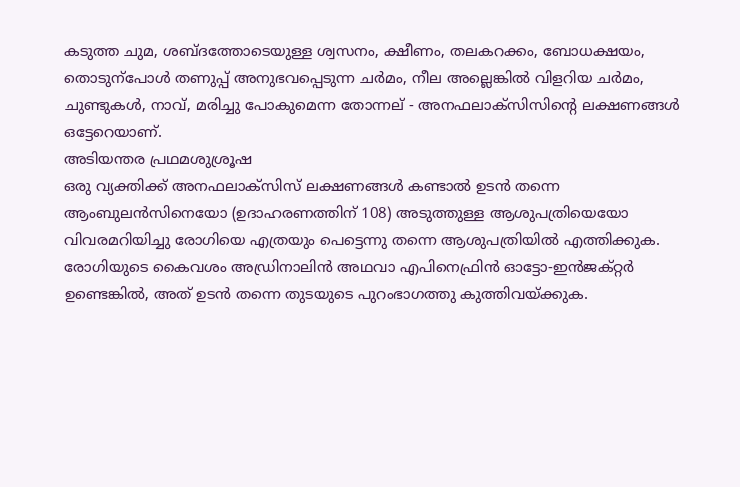കടുത്ത ചുമ, ശബ്ദത്തോടെയുള്ള ശ്വസനം, ക്ഷീണം, തലകറക്കം, ബോധക്ഷയം, തൊടുന്പോൾ തണുപ്പ് അനുഭവപ്പെടുന്ന ചർമം, നീല അല്ലെങ്കിൽ വിളറിയ ചർമം, ചുണ്ടുകൾ, നാവ്, മരിച്ചു പോകുമെന്ന തോന്നല് - അനഫലാക്സിസിന്റെ ലക്ഷണങ്ങൾ ഒട്ടേറെയാണ്.
അടിയന്തര പ്രഥമശുശ്രൂഷ
ഒരു വ്യക്തിക്ക് അനഫലാക്സിസ് ലക്ഷണങ്ങൾ കണ്ടാൽ ഉടൻ തന്നെ ആംബുലൻസിനെയോ (ഉദാഹരണത്തിന് 108) അടുത്തുള്ള ആശുപത്രിയെയോ വിവരമറിയിച്ചു രോഗിയെ എത്രയും പെട്ടെന്നു തന്നെ ആശുപത്രിയിൽ എത്തിക്കുക. രോഗിയുടെ കൈവശം അഡ്രിനാലിൻ അഥവാ എപിനെഫ്രിൻ ഓട്ടോ-ഇൻജക്റ്റർ ഉണ്ടെങ്കിൽ, അത് ഉടൻ തന്നെ തുടയുടെ പുറംഭാഗത്തു കുത്തിവയ്ക്കുക.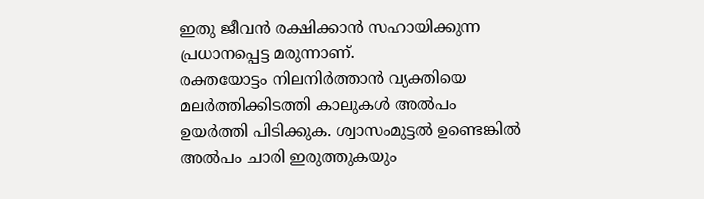ഇതു ജീവൻ രക്ഷിക്കാൻ സഹായിക്കുന്ന പ്രധാനപ്പെട്ട മരുന്നാണ്.
രക്തയോട്ടം നിലനിർത്താൻ വ്യക്തിയെ മലർത്തിക്കിടത്തി കാലുകൾ അൽപം ഉയർത്തി പിടിക്കുക. ശ്വാസംമുട്ടൽ ഉണ്ടെങ്കിൽ അൽപം ചാരി ഇരുത്തുകയും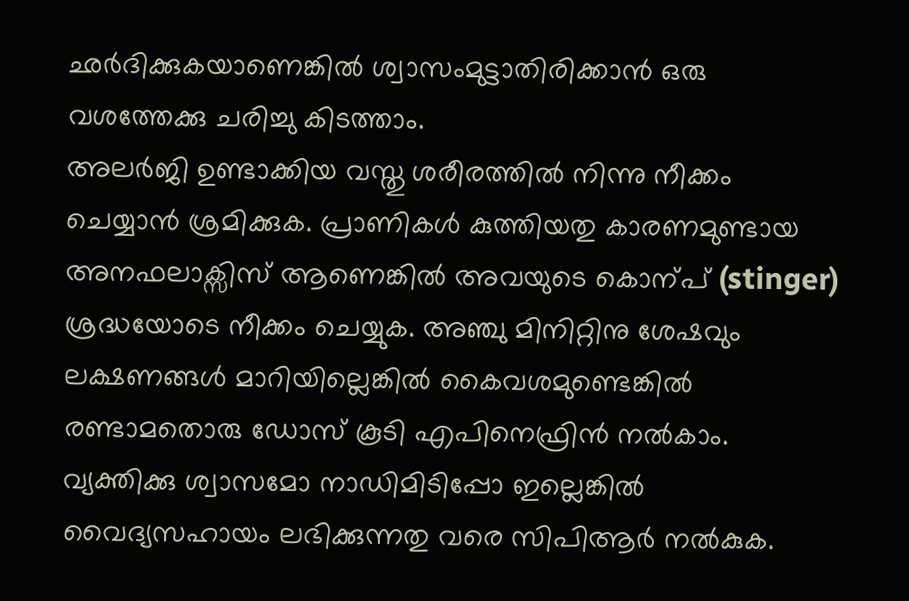ഛർദിക്കുകയാണെങ്കിൽ ശ്വാസംമുട്ടാതിരിക്കാൻ ഒരു വശത്തേക്കു ചരിച്ചു കിടത്താം.
അലർജി ഉണ്ടാക്കിയ വസ്തു ശരീരത്തിൽ നിന്നു നീക്കം ചെയ്യാൻ ശ്രമിക്കുക. പ്രാണികൾ കുത്തിയതു കാരണമുണ്ടായ അനഫലാക്സിസ് ആണെങ്കിൽ അവയുടെ കൊന്പ് (stinger) ശ്രദ്ധയോടെ നീക്കം ചെയ്യുക. അഞ്ചു മിനിറ്റിനു ശേഷവും ലക്ഷണങ്ങൾ മാറിയില്ലെങ്കിൽ കൈവശമുണ്ടെങ്കിൽ രണ്ടാമതൊരു ഡോസ് കൂടി എപിനെഫ്രിൻ നൽകാം. വ്യക്തിക്കു ശ്വാസമോ നാഡിമിടിപ്പോ ഇല്ലെങ്കിൽ വൈദ്യസഹായം ലഭിക്കുന്നതു വരെ സിപിആർ നൽകുക.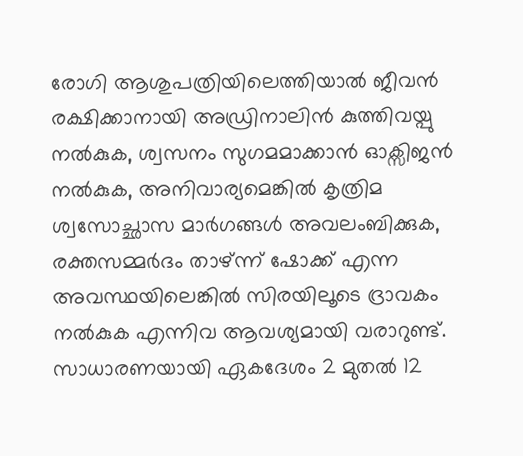രോഗി ആശുപത്രിയിലെത്തിയാൽ ജീവൻ രക്ഷിക്കാനായി അഡ്രിനാലിൻ കുത്തിവയ്പു നൽകുക, ശ്വസനം സുഗമമാക്കാൻ ഓക്സിജൻ നൽകുക, അനിവാര്യമെങ്കിൽ കൃത്രിമ ശ്വസോച്ഛാസ മാർഗങ്ങൾ അവലംബിക്കുക, രക്തസമ്മർദം താഴ്ന്ന് ഷോക്ക് എന്ന അവസ്ഥയിലെങ്കിൽ സിരയിലൂടെ ദ്രാവകം നൽകുക എന്നിവ ആവശ്യമായി വരാറുണ്ട്. സാധാരണയായി ഏകദേശം 2 മുതൽ 12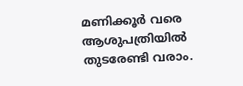മണിക്കൂർ വരെ ആശുപത്രിയിൽ തുടരേണ്ടി വരാം.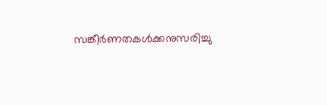സങ്കീർണതകൾക്കനുസരിച്ചു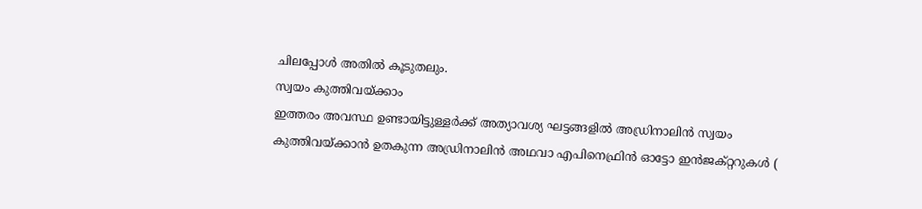ചിലപ്പോൾ അതിൽ കൂടുതലും.
സ്വയം കുത്തിവയ്ക്കാം
ഇത്തരം അവസ്ഥ ഉണ്ടായിട്ടുള്ളർക്ക് അത്യാവശ്യ ഘട്ടങ്ങളിൽ അഡ്രിനാലിൻ സ്വയം കുത്തിവയ്ക്കാൻ ഉതകുന്ന അഡ്രിനാലിൻ അഥവാ എപിനെഫ്രിൻ ഓട്ടോ ഇൻജക്റ്ററുകൾ (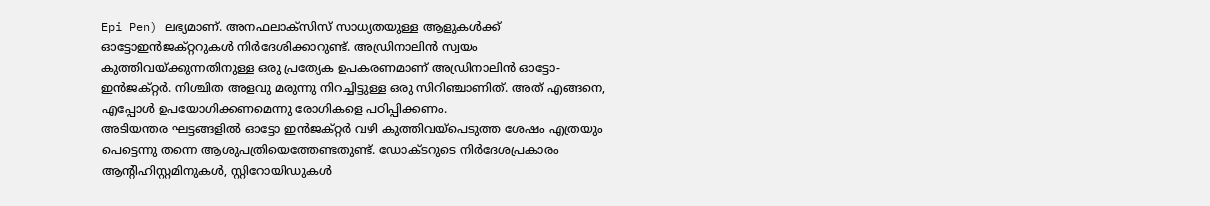Epi Pen) ലഭ്യമാണ്. അനഫലാക്സിസ് സാധ്യതയുള്ള ആളുകൾക്ക് ഓട്ടോഇൻജക്റ്ററുകൾ നിർദേശിക്കാറുണ്ട്. അഡ്രിനാലിൻ സ്വയം കുത്തിവയ്ക്കുന്നതിനുള്ള ഒരു പ്രത്യേക ഉപകരണമാണ് അഡ്രിനാലിൻ ഓട്ടോ-ഇൻജക്റ്റർ. നിശ്ചിത അളവു മരുന്നു നിറച്ചിട്ടുള്ള ഒരു സിറിഞ്ചാണിത്. അത് എങ്ങനെ, എപ്പോൾ ഉപയോഗിക്കണമെന്നു രോഗികളെ പഠിപ്പിക്കണം.
അടിയന്തര ഘട്ടങ്ങളിൽ ഓട്ടോ ഇൻജക്റ്റർ വഴി കുത്തിവയ്പെടുത്ത ശേഷം എത്രയും പെട്ടെന്നു തന്നെ ആശുപത്രിയെത്തേണ്ടതുണ്ട്. ഡോക്ടറുടെ നിർദേശപ്രകാരം ആന്റിഹിസ്റ്റമിനുകൾ, സ്റ്റിറോയിഡുകൾ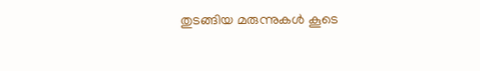തുടങ്ങിയ മരുന്നുകൾ കൂടെ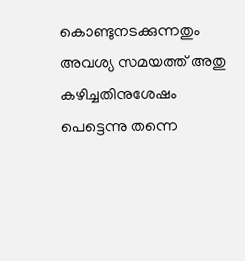കൊണ്ടുനടക്കുന്നതും അവശ്യ സമയത്ത് അതു കഴിച്ചതിനുശേഷം പെട്ടെന്നു തന്നെ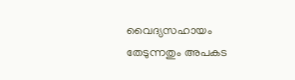വൈദ്യസഹായം തേടുന്നതും അപകട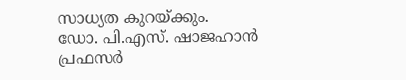സാധ്യത കുറയ്ക്കും.
ഡോ. പി.എസ്. ഷാജഹാൻ
പ്രഫസർ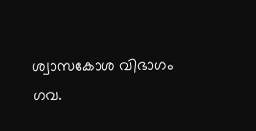ശ്വാസകോശ വിഭാഗം
ഗവ.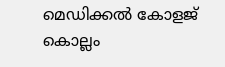മെഡിക്കൽ കോളജ്
കൊല്ലം